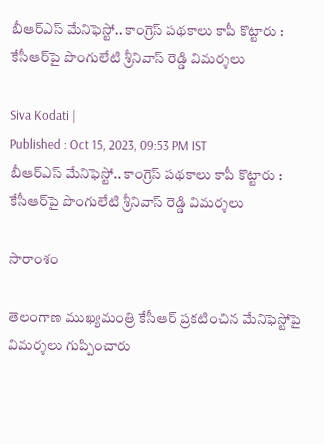బీఆర్ఎస్ మేనిఫెస్టో.. కాంగ్రెస్ పథకాలు కాపీ కొట్టారు : కేసీఆర్‌పై పొంగులేటి శ్రీనివాస్ రెడ్డి విమర్శలు

Siva Kodati |
Published : Oct 15, 2023, 09:53 PM IST
బీఆర్ఎస్ మేనిఫెస్టో.. కాంగ్రెస్ పథకాలు కాపీ కొట్టారు : కేసీఆర్‌పై పొంగులేటి శ్రీనివాస్ రెడ్డి విమర్శలు

సారాంశం

తెలంగాణ ముఖ్యమంత్రి కేసీఆర్ ప్రకటించిన మేనిఫెస్టోపై విమర్శలు గుప్పించారు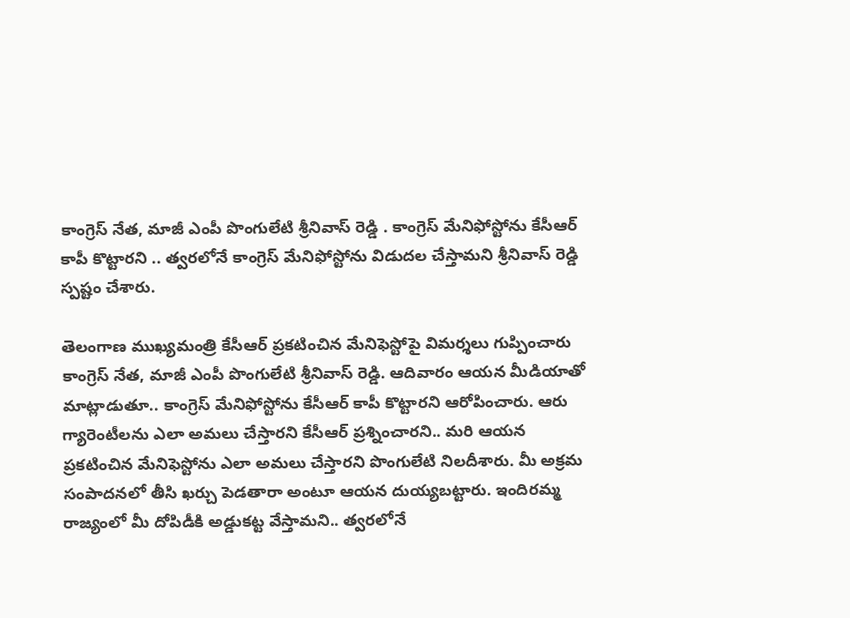కాంగ్రెస్ నేత, మాజీ ఎంపీ పొంగులేటి శ్రీనివాస్ రెడ్డి . కాంగ్రెస్ మేనిఫోస్టోను కేసీఆర్ కాపీ కొట్టారని .. త్వరలోనే కాంగ్రెస్ మేనిఫోస్టోను విడుదల చేస్తామని శ్రీనివాస్ రెడ్డి స్పష్టం చేశారు.

తెలంగాణ ముఖ్యమంత్రి కేసీఆర్ ప్రకటించిన మేనిఫెస్టోపై విమర్శలు గుప్పించారు కాంగ్రెస్ నేత, మాజీ ఎంపీ పొంగులేటి శ్రీనివాస్ రెడ్డి. ఆదివారం ఆయన మీడియాతో మాట్లాడుతూ.. కాంగ్రెస్ మేనిఫోస్టోను కేసీఆర్ కాపీ కొట్టారని ఆరోపించారు. ఆరు గ్యారెంటీలను ఎలా అమలు చేస్తారని కేసీఆర్ ప్రశ్నించారని.. మరి ఆయన ప్రకటించిన మేనిఫెస్టోను ఎలా అమలు చేస్తారని పొంగులేటి నిలదీశారు. మీ అక్రమ సంపాదనలో తీసి ఖర్చు పెడతారా అంటూ ఆయన దుయ్యబట్టారు. ఇందిరమ్మ రాజ్యంలో మీ దోపిడీకి అడ్డుకట్ట వేస్తామని.. త్వరలోనే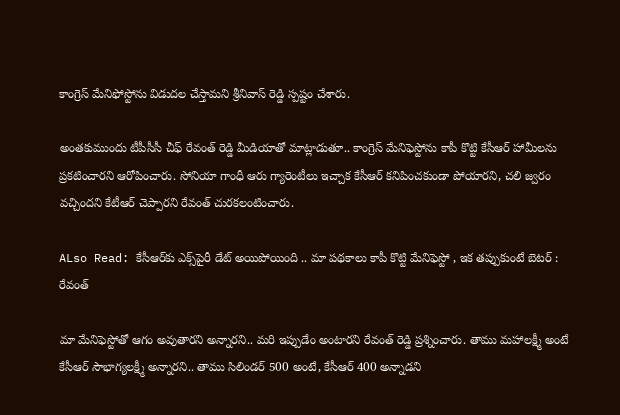కాంగ్రెస్ మేనిఫోస్టోను విడుదల చేస్తామని శ్రీనివాస్ రెడ్డి స్పష్టం చేశారు.

అంతకుముందు టీపీసీసీ చీఫ్ రేవంత్ రెడ్డి మీడియాతో మాట్లాడుతూ.. కాంగ్రెస్ మేనిఫెస్టోను కాపీ కొట్టి కేసీఆర్ హామీలను ప్రకటించారని ఆరోపించారు. సోనియా గాంధీ ఆరు గ్యారెంటీలు ఇచ్చాక కేసీఆర్ కనిపించకుండా పోయారని, చలి జ్వరం వచ్చిందని కేటీఆర్ చెప్పారని రేవంత్ చురకలంటించారు.

ALso Read: కేసీఆర్‌కు ఎక్స్‌పైరీ డేట్ అయిపోయింది .. మా పథకాలు కాపీ కొట్టి మేనిఫెస్టో , ఇక తప్పుకుంటే బెటర్ : రేవంత్

మా మేనిఫెస్టోతో ఆగం అవుతారని అన్నారని.. మరి ఇప్పుడేం అంటారని రేవంత్ రెడ్డి ప్రశ్నించారు. తాము మహాలక్ష్మీ అంటే కేసీఆర్ సౌభాగ్యలక్ష్మీ అన్నారని.. తాము సిలిండర్ 500 అంటే, కేసీఆర్ 400 అన్నాడని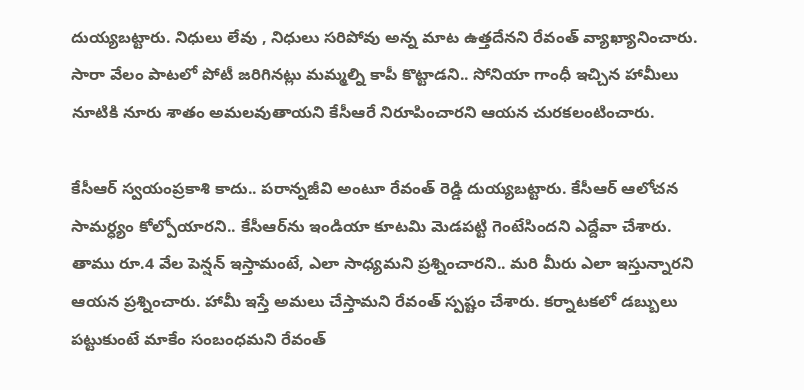దుయ్యబట్టారు. నిధులు లేవు , నిధులు సరిపోవు అన్న మాట ఉత్తదేనని రేవంత్ వ్యాఖ్యానించారు. సారా వేలం పాటలో పోటీ జరిగినట్లు మమ్మల్ని కాపీ కొట్టాడని.. సోనియా గాంధీ ఇచ్చిన హామీలు నూటికి నూరు శాతం అమలవుతాయని కేసీఆరే నిరూపించారని ఆయన చురకలంటించారు.

కేసీఆర్ స్వయంప్రకాశి కాదు.. పరాన్నజీవి అంటూ రేవంత్ రెడ్డి దుయ్యబట్టారు. కేసీఆర్ ఆలోచన సామర్ధ్యం కోల్పోయారని.. కేసీఆర్‌ను ఇండియా కూటమి మెడపట్టి గెంటేసిందని ఎద్దేవా చేశారు. తాము రూ.4 వేల పెన్షన్ ఇస్తామంటే, ఎలా సాధ్యమని ప్రశ్నించారని.. మరి మీరు ఎలా ఇస్తున్నారని ఆయన ప్రశ్నించారు. హామీ ఇస్తే అమలు చేస్తామని రేవంత్ స్పష్టం చేశారు. కర్నాటకలో డబ్బులు పట్టుకుంటే మాకేం సంబంధమని రేవంత్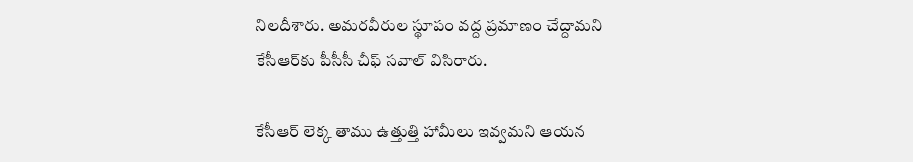నిలదీశారు. అమరవీరుల స్థూపం వద్ద ప్రమాణం చేద్దామని కేసీఆర్‌కు పీసీసీ చీఫ్ సవాల్ విసిరారు.

కేసీఆర్ లెక్క తాము ఉత్తుత్తి హామీలు ఇవ్వమని ఆయన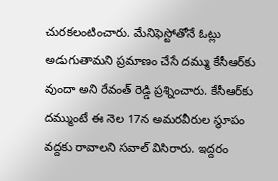చురకలంటించారు. మేనిఫెస్టోతోనే ఓట్లు అడుగుతామని ప్రమాణం చేసే దమ్ము కేసీఆర్‌కు వుందా అని రేవంత్ రెడ్డి ప్రశ్నించారు. కేసీఆర్‌కు దమ్ముంటే ఈ నెల 17న అమరవీరుల స్థూపం వద్దకు రావాలని సవాల్ విసిరారు. ఇద్దరం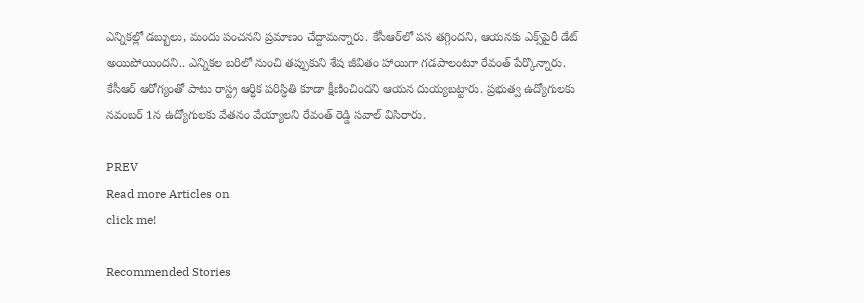ఎన్నికల్లో డబ్బులు, మందు పంచనని ప్రమాణం చేద్దామన్నారు. కేసీఆర్‌లో పస తగ్గిందని, ఆయనకు ఎక్స్‌పైరీ డేట్ అయిపోయిందని.. ఎన్నికల బరిలో నుంచి తప్పుకుని శేష జీవితం హాయిగా గడపాలంటూ రేవంత్ పేర్కొన్నారు. కేసీఆర్ ఆరోగ్యంతో పాటు రాస్ట్ర ఆర్ధిక పరిస్ధితి కూడా క్షీణించిందని ఆయన దుయ్యబట్టారు. ప్రభుత్వ ఉద్యోగులకు నవంబర్ 1న ఉద్యోగులకు వేతనం వేయ్యాలని రేవంత్ రెడ్డి సవాల్ విసిరారు.

PREV
Read more Articles on
click me!

Recommended Stories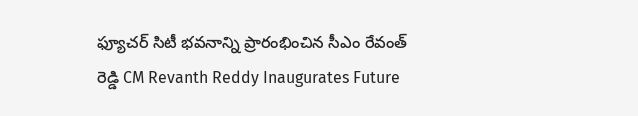ఫ్యూచర్ సిటీ భవనాన్ని ప్రారంభించిన సీఎం రేవంత్ రెడ్డి CM Revanth Reddy Inaugurates Future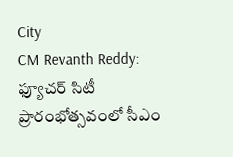City
CM Revanth Reddy: ఫ్యూచర్ సిటీ ప్రారంభోత్సవంలో సీఎం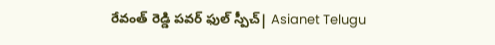రేవంత్ రెడ్డి పవర్ ఫుల్ స్పీచ్| Asianet Telugu